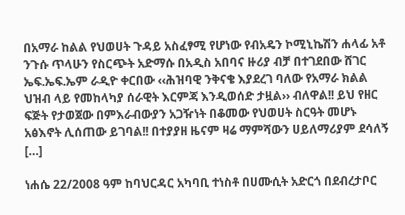በአማራ ከልል የህወሀት ጉዳይ አስፈፃሚ የሆነው የብአዴን ኮሚኒኬሽን ሐላፊ አቶ ንጉሱ ጥላሁን የስርጭት አድማሱ በአዲስ አበባና ዙሪያ ብቻ በተገደበው ሸገር ኤፍ.ኤፍ.ኤም ራዲዮ ቀርበው ‹‹ሕዝባዊ ንቅናቄ እያደረገ ባለው የአማራ ክልል ህዝብ ላይ የመከላካያ ሰራዊት እርምጃ እንዲወሰድ ታዟል›› ብለዋል!! ይህ የዘር ፍጅት የታወጀው በምእራብውያን አጋዥነት በቆመው የህወሀት ስርዓት መሆኑ አፅእኖት ሊሰጠው ይገባል!! በተያያዘ ዜናም ዛሬ ማምሻውን ሀይለማሪያም ደሳለኝ […]

ነሐሴ 22/2008 ዓም ከባህርዳር አካባቢ ተነስቶ በሀሙሲት አድርጎ በደብረታቦር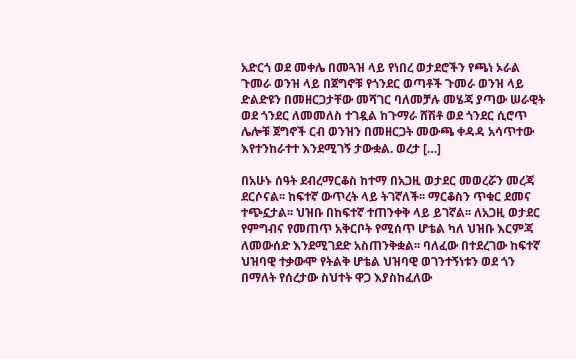አድርጎ ወደ መቀሌ በመጓዝ ላይ የነበረ ወታደሮችን የጫነ ኦራል ጉመራ ወንዝ ላይ በጀግኖቹ የጎንደር ወጣቶች ጉመራ ወንዝ ላይ ድልድዩን በመዘርጋታቸው መሻገር ባለመቻሉ መሄጃ ያጣው ሠራዊት ወደ ጎንደር ለመመለስ ተገዷል ከጉማራ ሸሽቶ ወደ ጎንደር ሲሮጥ ሌሎቹ ጀግኖች ርብ ወንዝን በመዘርጋት መውጫ ቀዳዳ አሳጥተው እየተንከራተተ እንደሚገኝ ታውቋል. ወረታ […]

በአሁኑ ሰዓት ደብረማርቆስ ከተማ በአጋዚ ወታደር መወረሯን መረጃ ደርሶናል፡፡ ከፍተኛ ውጥረት ላይ ትገኛለች፡፡ ማርቆስን ጥቁር ደመና ተጭኗታል፡፡ ህዝቡ በከፍተኛ ተጠንቀቅ ላይ ይገኛል፡፡ ለአጋዚ ወታደር የምግብና የመጠጥ አቅርቦት የሚሰጥ ሆቴል ካለ ህዝቡ እርምጃ ለመውሰድ እንደሚገደድ አስጠንቅቋል፡፡ ባለፈው በተደረገው ከፍተኛ ህዝባዊ ተቃውሞ የትልቅ ሆቴል ህዝባዊ ወገንተኝነቱን ወደ ጎን በማለት የሰረታው ስህተት ዋጋ እያስከፈለው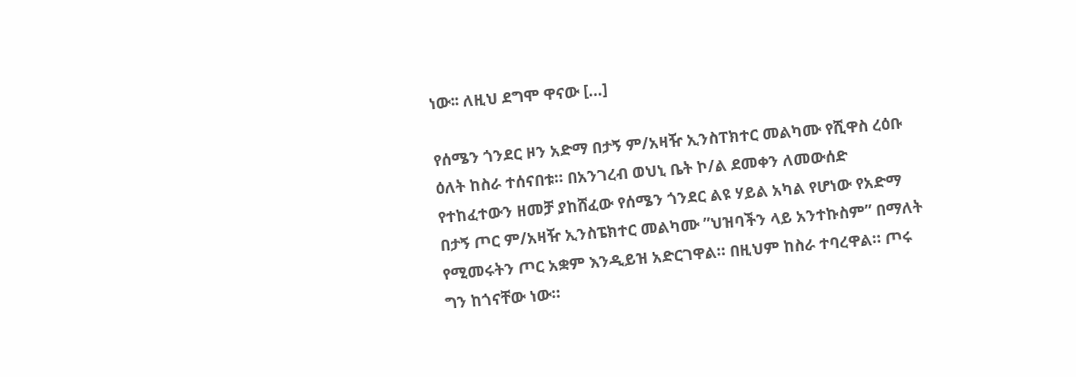ነው፡፡ ለዚህ ደግሞ ዋናው […]

የሰሜን ጎንደር ዞን አድማ በታኝ ም/አዛዥ ኢንስፐክተር መልካሙ የሺዋስ ረዕቡ ዕለት ከስራ ተሰናበቱ። በአንገረብ ወህኒ ቤት ኮ/ል ደመቀን ለመውሰድ የተከፈተውን ዘመቻ ያከሸፈው የሰሜን ጎንደር ልዩ ሃይል አካል የሆነው የአድማ በታኝ ጦር ም/አዛዥ ኢንስፔክተር መልካሙ ”ህዝባችን ላይ አንተኩስም” በማለት የሚመሩትን ጦር አቋም እንዲይዝ አድርገዋል። በዚህም ከስራ ተባረዋል። ጦሩ ግን ከጎናቸው ነው።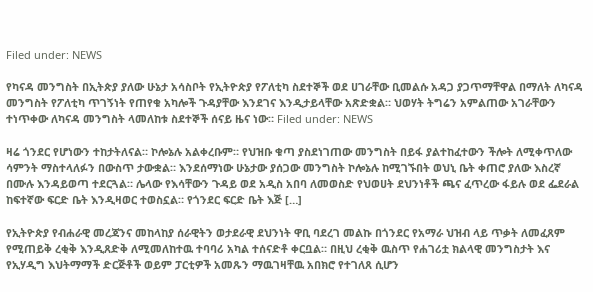Filed under: NEWS

የካናዳ መንግስት በኢትጵያ ያለው ሁኔታ አሳስቦት የኢትዮጵያ የፖለቲካ ስደተኞች ወደ ሀገራቸው ቢመልሱ አዳጋ ያጋጥማቸዋል በማለት ለካናዳ መንግስት የፖለቲካ ጥገኝነት የጠየቁ አካሎች ጉዳያቸው እንደገና እንዲታይላቸው አጽድቋል። ህወሃት ትግሬን አምልጠው አገራቸውን ተነጥቀው ለካናዳ መንግስት ላመለከቱ ስደተኞች ሰናይ ዜና ነው። Filed under: NEWS

ዛሬ ጎንደር የሆነውን ተከታትለናል። ኮሎኔሉ አልቀረቡም። የህዝቡ ቁጣ ያስደነገጠው መንግስት በይፋ ያልተከፈተውን ችሎት ለሚቀጥለው ሳምንት ማስተላለፉን በውስጥ ታውቋል። እንደሰማነው ሁኔታው ያሰጋው መንግስት ኮሎኔሉ ከሚገኙበት ወህኒ ቤት ቀጠሮ ያለው እስረኛ በሙሉ እንዳይወጣ ተደርጓል። ሌላው የእሳቸውን ጉዳይ ወደ አዲስ አበባ ለመወስድ የህወሀት ደህንነቶች ጫና ፈጥረው ፋይሉ ወደ ፌደራል ከፍተኛው ፍርድ ቤት እንዲዛወር ተወስኗል። የጎንደር ፍርድ ቤት እጅ […]

የኢትዮጵያ የብሐራዊ መረጃንና መከላከያ ሰራዊትን ወታደራዊ ደህንነት ዋቢ ባደረገ መልኩ በጎንደር የአማራ ህዝብ ላይ ጥቃት ለመፈጸም የሚጠይቅ ረቂቅ እንዲጸድቅ ለሚመለከተዉ ተባባሪ አካል ተሰናድቶ ቀርቧል። በዚህ ረቂቅ ዉስጥ የሐገሪቷ ክልላዊ መንግስታት እና የኢሃዲግ እህትማማች ድርጅቶች ወይም ፓርቲዎች አመጹን ማዉገዛቸዉ አበክሮ የተገለጸ ሲሆን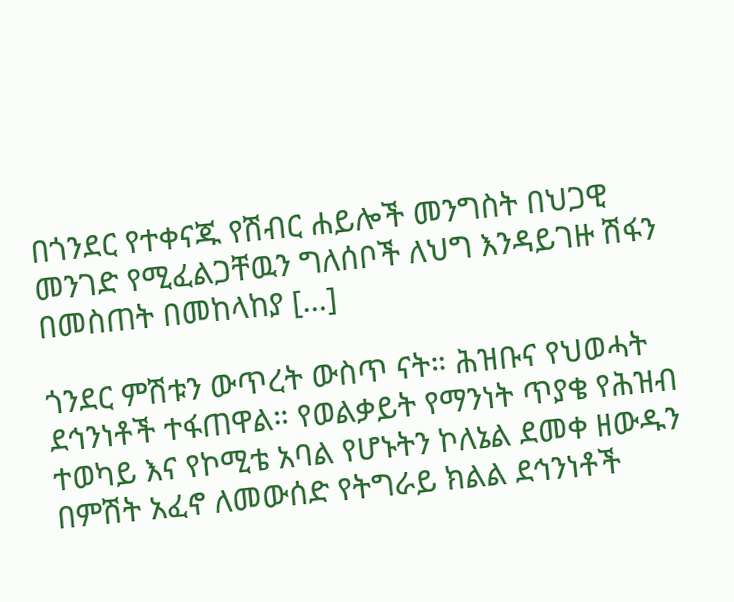በጎንደር የተቀናጁ የሽብር ሐይሎች መንግስት በህጋዊ መንገድ የሚፈልጋቸዉን ግለሰቦች ለህግ እንዳይገዙ ሽፋን በመስጠት በመከላከያ […]

ጎንደር ምሽቱን ውጥረት ውስጥ ናት። ሕዝቡና የህወሓት ደኅንነቶች ተፋጠዋል። የወልቃይት የማንነት ጥያቄ የሕዝብ ተወካይ እና የኮሚቴ አባል የሆኑትን ኮለኔል ደመቀ ዘውዱን በምሽት አፈኖ ለመውሰድ የትግራይ ክልል ደኅንነቶች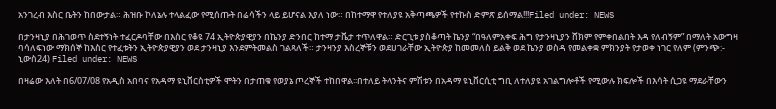አንገረብ እስር ቤትን ከበውታል። ሕዝቡ ኮለኔሉ ተላልፈው የሚሰጡት በሬሳችን ላይ ይሆናል እያለ ነው። በከተማዋ የተለያዩ አቅጣጫዎች የተኩስ ድምጽ ይሰማል!!!Filed under: NEWS

በታንዛኒያ በሕገወጥ ስደተኝነት ተፈርዶባቸው በእስር የቆዩ 74 ኢትዮጵያዊያን በኬንያ ድንበር ከተማ ታቬታ ተጥለዋል። ድርጊቱ ያስቆጣት ኬንያ “በዓለምአቀፍ ሕግ የታንዛኒያን ሸክም የምቀበልበት እዳ የለብኝም” በማለት አውግዛ ባሳለፍነው ማክሰኞ ከእስር የተፈቱትን ኢትዮጵያዊያን ወደ ታንዛኒያ እንደምትመልስ ገልጻለች። ታንዛንያ እስረኞቹን ወደሀገራቸው ኢትዮጵያ ከመመለስ ይልቅ ወደ ኬንያ ወስዳ የመልቀቋ ምክንያት የታወቀ ነገር የለም (ምንጭ:- ኒውስ24) Filed under: NEWS

በዛሬው እለት በ6/07/08 የአዲስ አበባና የአዳማ ዩኒቨርስቲዎች ሞትን በታጠቁ የወያኔ ጦረኞች ተከበዋል፡፡በተለይ ትላንትና ምሽቱን በአዳማ ዩኒቨርሲቲ ግቢ ለተለያዩ አገልግሎቶች የሚውሉ ክፍሎች በእሳት ሲጋዩ ማደራቸውን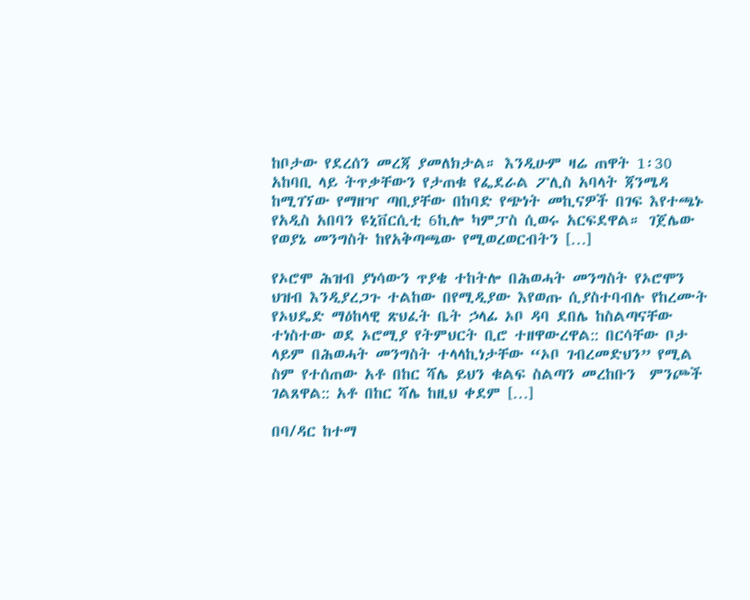ከቦታው የደረሰን መረጃ ያመለክታል። እንዲሁም ዛሬ ጠዋት 1፡30 አከባቢ ላይ ትጥቃቸውን የታጠቁ የፌደራል ፖሊስ አባላት ጃንሜዳ ከሚገኘው የማዘዣ ጣቢያቸው በከባድ የጭነት መኪናዎች በገፍ እየተጫኑ የአዲስ አበባን ዩኒቨርሲቲ 6ኪሎ ካምፓስ ሲወሩ አርፍደዋል። ገጀሌው የወያኔ መንግስት ከየአቅጣጫው የሚወረወርብትን […]

የኦሮሞ ሕዝብ ያነሳውን ጥያቄ ተከትሎ በሕወሓት መንግስት የኦሮሞን ህዝብ እንዲያረጋጉ ተልከው በየሚዲያው እየወጡ ሲያስተባብሉ የከረሙት የኦህዴድ ማዕከላዊ ጽህፈት ቤት ኃላፊ ኦቦ ዳባ ደበሌ ከስልጣናቸው ተነስተው ወደ ኦሮሚያ የትምህርት ቢሮ ተዘዋውረዋል:: በርሳቸው ቦታ ላይም በሕወሓት መንግስት ተላላኪነታቸው “ኦቦ ገብረመድህን” የሚል ስም የተሰጠው አቶ በከር ሻሌ ይህን ቁልፍ ስልጣን መረከቡን  ምንጮች ገልጸዋል:: አቶ በከር ሻሌ ከዚህ ቀደም […]

በባ/ዳር ከተማ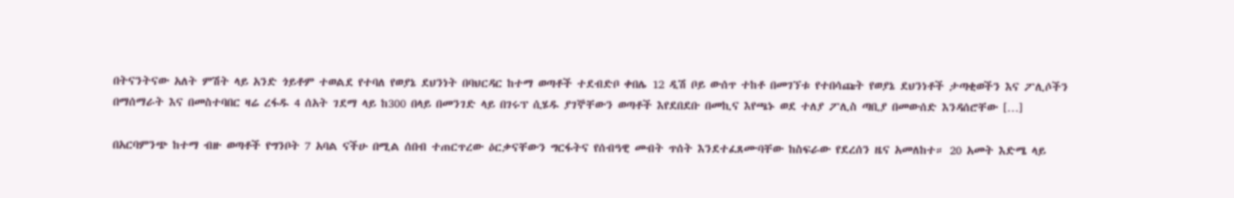በትናንትናው አለት ምሽት ላይ አንድ ጎይቶም ተወልደ የተባለ የወያኔ ደህንነት በባህርዳር ከተማ ወጣቶች ተደብድቦ ቀበሌ 12 ዲሽ ቦይ ውሰጥ ተከቶ በመገኘቱ የተበሳጩት የወያኔ ደህንነቶች ታጣቂወችን እና ፖሊሶችን በማሰማራት እና በመስተባበር ዛሬ ረፋዱ 4 ሰአት ገደማ ላይ ከ300 በላይ በመንገድ ላይ በገሩፕ ሲሄዱ ያገኞቸውን ወጣቶች እየደበደቡ በመኪና እየጫኑ ወደ ተለያ ፖሊስ ጣቢያ በመውሰድ እንዳሰሮቸው […]

በአርባምንጭ ከተማ ብዙ ወጣቶች የግንቦት 7 አባል ናችሁ በሚል ሰበብ ተጠርጥረው ዕርቃናቸውን ግርፋትና የሰብዓዊ መብት ጥሰት እንደተፈጸሙባቸው ከስፍራው የደረሰን ዜና አመለከተ። 20 አመት እድሜ ላይ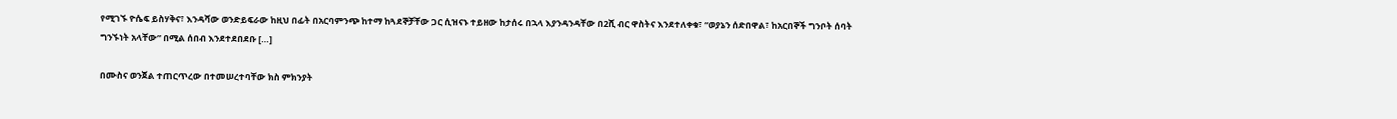የሚገኙ ዮሴፍ ይስሃቅና፣ እንዳሻው ወንድይፍራው ከዚህ በፊት በአርባምንጭ ከተማ ከጓደኞቻቸው ጋር ሲዝናኑ ተይዘው ከታሰሩ በኋላ እያንዳንዳቸው በ2ሺ ብር ዋስትና እንደተለቀቁ፣ “ወያኔን ሰድበዋል፣ ከአርበኞች ግንቦት ሰባት ግንኙነት አላቸው” በሚል ሰበብ እንደተደበደቡ […]

በሙስና ወንጀል ተጠርጥረው በተመሠረተባቸው ክስ ምክንያት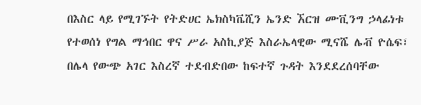በእስር ላይ የሚገኙት የትድሀር ኤክስካቬሺን ኤንድ ኧርዝ ሙቪንግ ኃላፊነቱ የተወሰነ የግል ማኅበር ዋና ሥራ አስኪያጅ እስራኤላዊው ሚናሼ ሌቭ ዮሴፍ፣ በሌላ የውጭ አገር እስረኛ ተደብድበው ከፍተኛ ጉዳት እንደደረሰባቸው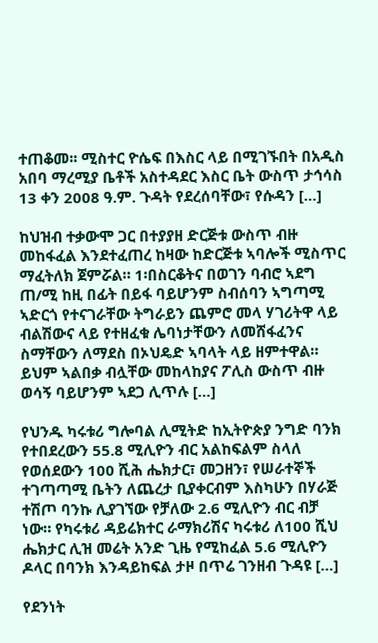ተጠቆመ፡፡ ሚስተር ዮሴፍ በእስር ላይ በሚገኙበት በአዲስ አበባ ማረሚያ ቤቶች አስተዳደር እስር ቤት ውስጥ ታኅሳስ 13 ቀን 2008 ዓ.ም. ጉዳት የደረሰባቸው፣ የሱዳን […]

ከህዝብ ተቃውሞ ጋር በተያያዘ ድርጅቱ ውስጥ ብዙ መከፋፈል እንደተፈጠረ ከዛው ከድርጅቱ ኣባሎች ሚስጥር ማፈትለክ ጀምሯል። 1፡በስርቆትና በወገን ባብሮ ኣደግ ጠ/ሚ ከዚ በፊት በይፋ ባይሆንም ስብሰባን ኣግጣሚ ኣድርጎ የተናገራቸው ትግራይን ጨምሮ መላ ሃገሪትዋ ላይ ብልሽውና ላይ የተዘፈቁ ሌባነታቸውን ለመሸፋፈንና ስማቸውን ለማደስ በኦህዴድ ኣባላት ላይ ዘምተዋል። ይህም ኣልበቃ ብሏቸው መከላከያና ፖሊስ ውስጥ ብዙ ወሳኝ ባይሆንም ኣደጋ ሊጥሉ […]

የህንዱ ካሩቱሪ ግሎባል ሊሚትድ ከኢትዮጵያ ንግድ ባንክ የተበደረውን 55.8 ሚሊዮን ብር አልከፍልም ስላለ የወሰደውን 100 ሺሕ ሔክታር፣ መጋዘን፣ የሠራተኞች ተገጣጣሚ ቤትን ለጨረታ ቢያቀርብም እስካሁን በሃራጅ ተሽጦ ባንኩ ሊያገኘው የቻለው 2.6 ሚሊዮን ብር ብቻ ነው። የካሩቱሪ ዳይሬክተር ራማክሪሽና ካሩቱሪ ለ100 ሺህ ሔክታር ሊዝ መሬት አንድ ጊዜ የሚከፈል 5.6 ሚሊዮን ዶላር በባንክ እንዳይከፍል ታዞ በጥሬ ገንዘብ ጉዳዩ […]

የደንነት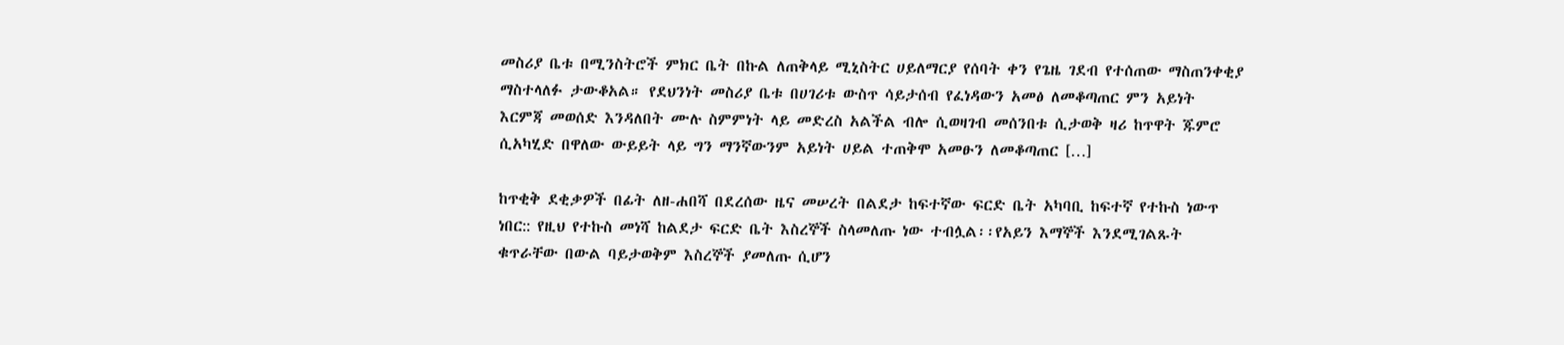መስሪያ ቤቱ በሚንስትሮች ምክር ቤት በኩል ለጠቅላይ ሚኒስትር ሀይለማርያ የሰባት ቀን የጌዜ ገደብ የተሰጠው ማስጠንቀቂያ ማስተላለፉ ታውቆአል። የደህንነት መስሪያ ቤቱ በሀገሪቱ ውስጥ ሳይታሰብ የፈነዳውን አመፅ ለመቆጣጠር ምን አይነት እርምጃ መወሰድ እንዳለበት ሙሉ ስምምነት ላይ መድረስ አልችል ብሎ ሲወዛገብ መሰንበቱ ሲታወቅ ዛሪ ከጥዋት ጁምሮ ሲአካሂድ በዋለው ውይይት ላይ ግን ማንኛውንም አይነት ሀይል ተጠቅሞ አመፁን ለመቆጣጠር […]

ከጥቂቅ ደቂቃዎች በፊት ለዘ-ሐበሻ በደረሰው ዜና መሠረት በልደታ ከፍተኛው ፍርድ ቤት አካባቢ ከፍተኛ የተኩስ ነውጥ ነበር:: የዚህ የተኩስ መነሻ ከልደታ ፍርድ ቤት እስረኞች ስላመለጡ ነው ተብሏል፡፡የአይን እማኞች እንደሚገልጹት ቁጥራቸው በውል ባይታወቅም እስረኞች ያመለጡ ሲሆን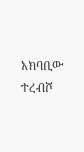አክባቢው ተረብሾ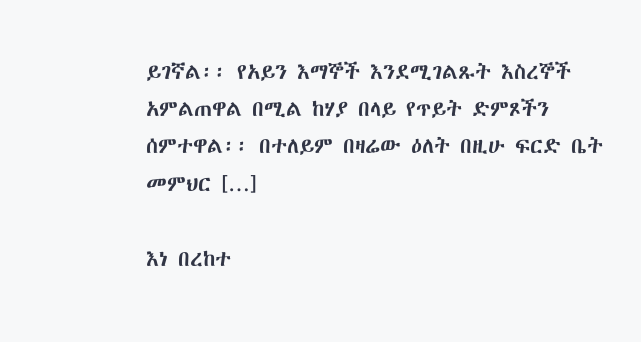ይገኛል፡፡ የአይን እማኞች እንደሚገልጹት እስረኞች አምልጠዋል በሚል ከሃያ በላይ የጥይት ድምጾችን ሰምተዋል፡፡ በተለይም በዛሬው ዕለት በዚሁ ፍርድ ቤት መምህር […]

እነ በረከተ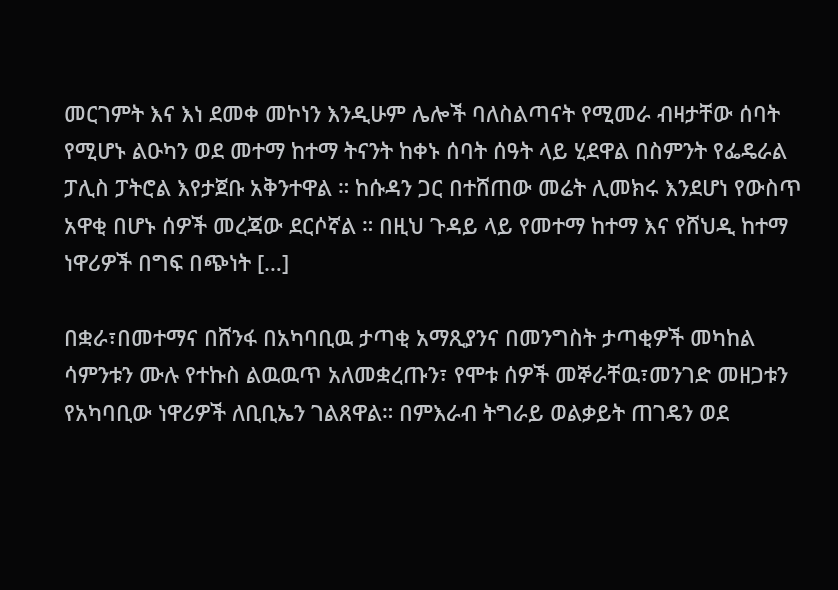መርገምት እና እነ ደመቀ መኮነን እንዲሁም ሌሎች ባለስልጣናት የሚመራ ብዛታቸው ሰባት የሚሆኑ ልዑካን ወደ መተማ ከተማ ትናንት ከቀኑ ሰባት ሰዓት ላይ ሂደዋል በስምንት የፌዴራል ፓሊስ ፓትሮል እየታጀቡ አቅንተዋል ። ከሱዳን ጋር በተሸጠው መሬት ሊመክሩ እንደሆነ የውስጥ አዋቂ በሆኑ ሰዎች መረጃው ደርሶኛል ። በዚህ ጉዳይ ላይ የመተማ ከተማ እና የሸህዲ ከተማ ነዋሪዎች በግፍ በጭነት […]

በቋራ፣በመተማና በሸንፋ በአካባቢዉ ታጣቂ አማጺያንና በመንግስት ታጣቂዎች መካከል ሳምንቱን ሙሉ የተኩስ ልዉዉጥ አለመቋረጡን፣ የሞቱ ሰዎች መኞራቸዉ፣መንገድ መዘጋቱን የአካባቢው ነዋሪዎች ለቢቢኤን ገልጸዋል። በምእራብ ትግራይ ወልቃይት ጠገዴን ወደ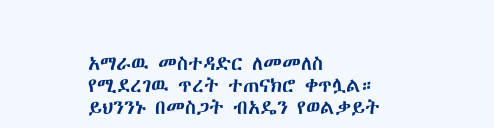አማራዉ መስተዳድር ለመመለስ የሚደረገዉ ጥረት ተጠናክሮ ቀጥሏል። ይህንንኑ በመስጋት ብአዴን የወልቃይት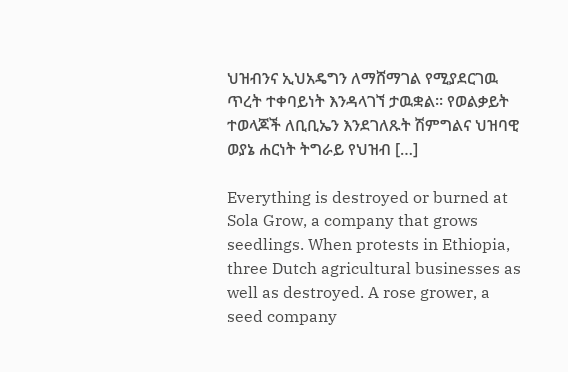ህዝብንና ኢህአዴግን ለማሸማገል የሚያደርገዉ ጥረት ተቀባይነት እንዳላገኘ ታዉቋል። የወልቃይት ተወላጆች ለቢቢኤን እንደገለጹት ሽምግልና ህዝባዊ ወያኔ ሐርነት ትግራይ የህዝብ […]

Everything is destroyed or burned at Sola Grow, a company that grows seedlings. When protests in Ethiopia, three Dutch agricultural businesses as well as destroyed. A rose grower, a seed company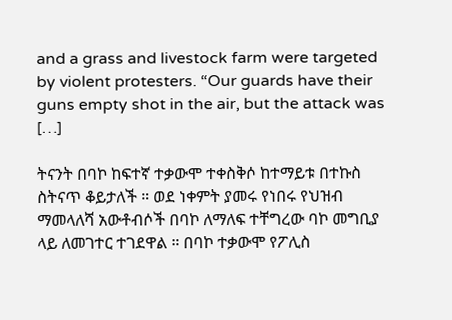and a grass and livestock farm were targeted by violent protesters. “Our guards have their guns empty shot in the air, but the attack was […]

ትናንት በባኮ ከፍተኛ ተቃውሞ ተቀስቅሶ ከተማይቱ በተኩስ ስትናጥ ቆይታለች ። ወደ ነቀምት ያመሩ የነበሩ የህዝብ ማመላለሻ አውቶብሶች በባኮ ለማለፍ ተቸግረው ባኮ መግቢያ ላይ ለመገተር ተገደዋል ። በባኮ ተቃውሞ የፖሊስ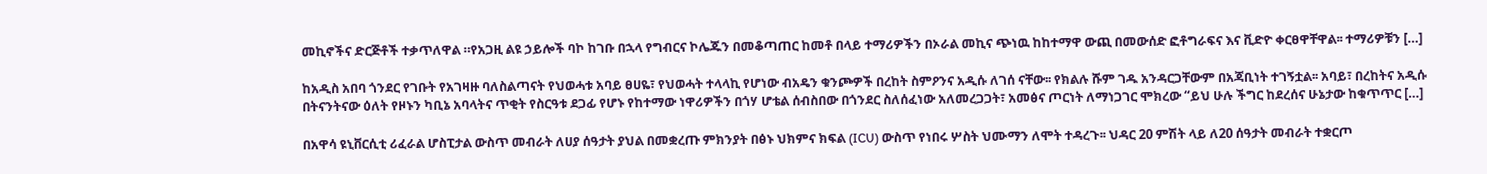መኪኖችና ድርጅቶች ተቃጥለዋል ።የአጋዚ ልዩ ኃይሎች ባኮ ከገቡ በኋላ የግብርና ኮሌጁን በመቆጣጠር ከመቶ በላይ ተማሪዎችን በኦራል መኪና ጭነዉ ከከተማዋ ውጪ በመውሰድ ፎቶግራፍና እና ቪድዮ ቀርፀዋቸዋል፡፡ ተማሪዎቹን […]

ከአዲስ አበባ ጎንደር የገቡት የአገዛዙ ባለስልጣናት የህወሓቱ አባይ ፀሀዬ፣ የህወሓት ተላላኪ የሆነው ብአዴን ቁንጮዎች በረከት ስምዖንና አዲሱ ለገሰ ናቸው፡፡ የክልሉ ሹም ገዱ አንዳርጋቸውም በአጃቢነት ተገኝቷል፡፡ አባይ፣ በረከትና አዲሱ በትናንትናው ዕለት የዞኑን ካቢኔ አባላትና ጥቂት የስርዓቱ ደጋፊ የሆኑ የከተማው ነዋሪዎችን በጎሃ ሆቴል ሰብስበው በጎንደር ስለሰፈነው አለመረጋጋት፣ አመፅና ጦርነት ለማነጋገር ሞክረው “ይህ ሁሉ ችግር ከደረሰና ሁኔታው ከቁጥጥር […]

በአዋሳ ዩኒቨርሲቲ ሪፈራል ሆስፒታል ውስጥ መብራት ለሀያ ሰዓታት ያህል በመቋረጡ ምክንያት በፅኑ ህክምና ክፍል (ICU) ውስጥ የነበሩ ሦስት ህሙማን ለሞት ተዳረጉ፡፡ ህዳር 20 ምሽት ላይ ለ20 ሰዓታት መብራት ተቋርጦ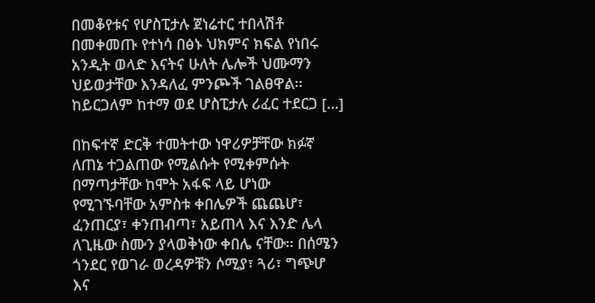በመቆየቱና የሆስፒታሉ ጀነሬተር ተበላሽቶ በመቀመጡ የተነሳ በፅኑ ህክምና ክፍል የነበሩ አንዲት ወላድ እናትና ሁለት ሌሎች ህሙማን ህይወታቸው እንዳለፈ ምንጮች ገልፀዋል፡፡ ከይርጋለም ከተማ ወደ ሆስፒታሉ ሪፈር ተደርጋ […]

በከፍተኛ ድርቅ ተመትተው ነዋሪዎቻቸው ክፉኛ ለጠኔ ተጋልጠው የሚልሱት የሚቀምሱት በማጣታቸው ከሞት አፋፍ ላይ ሆነው የሚገኙባቸው አምስቱ ቀበሌዎች ጨጨሆ፣ ፈንጠርያ፣ ቀንጠብጣ፣ አይጠላ እና እንድ ሌላ ለጊዜው ስሙን ያላወቅነው ቀበሌ ናቸው፡፡ በሰሜን ጎንደር የወገራ ወረዳዎቹን ሶሚያ፣ ጓሪ፣ ግጭሆ እና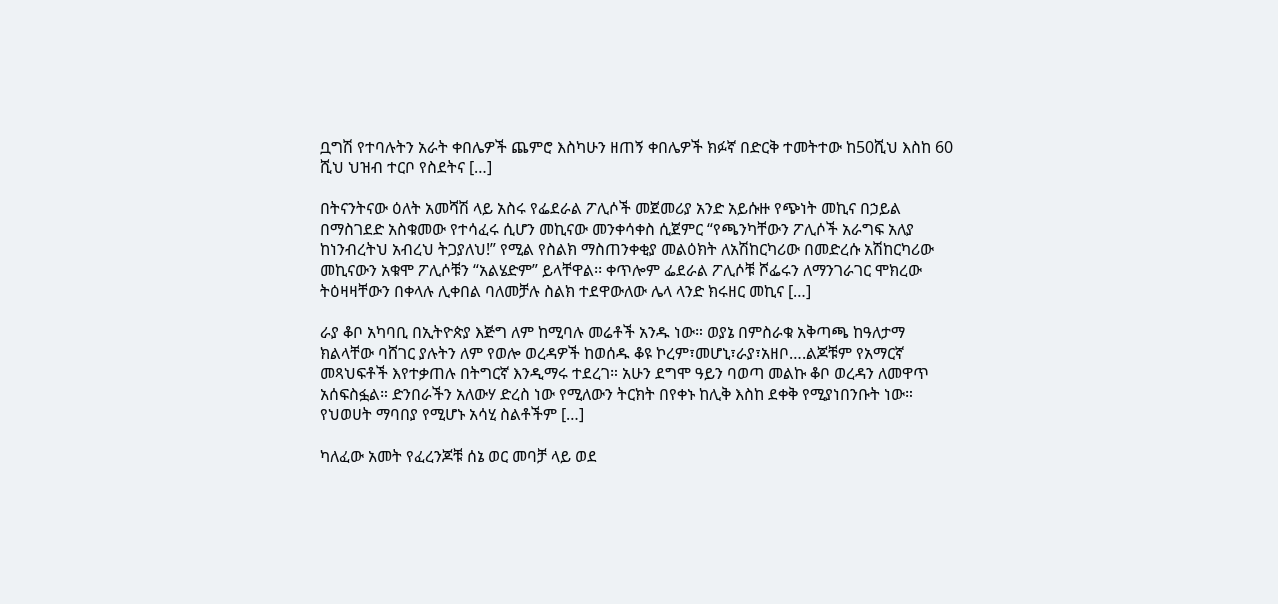ቧግሽ የተባሉትን አራት ቀበሌዎች ጨምሮ እስካሁን ዘጠኝ ቀበሌዎች ክፉኛ በድርቅ ተመትተው ከ50ሺህ እስከ 60 ሺህ ህዝብ ተርቦ የስደትና […]

በትናንትናው ዕለት አመሻሽ ላይ አስሩ የፌደራል ፖሊሶች መጀመሪያ አንድ አይሱዙ የጭነት መኪና በኃይል በማስገደድ አስቁመው የተሳፈሩ ሲሆን መኪናው መንቀሳቀስ ሲጀምር “የጫንካቸውን ፖሊሶች አራግፍ አለያ ከነንብረትህ አብረህ ትጋያለህ!” የሚል የስልክ ማስጠንቀቂያ መልዕክት ለአሽከርካሪው በመድረሱ አሽከርካሪው መኪናውን አቁሞ ፖሊሶቹን “አልሄድም” ይላቸዋል፡፡ ቀጥሎም ፌደራል ፖሊሶቹ ሾፌሩን ለማንገራገር ሞክረው ትዕዛዛቸውን በቀላሉ ሊቀበል ባለመቻሉ ስልክ ተደዋውለው ሌላ ላንድ ክሩዘር መኪና […]

ራያ ቆቦ አካባቢ በኢትዮጵያ እጅግ ለም ከሚባሉ መሬቶች አንዱ ነው። ወያኔ በምስራቁ አቅጣጫ ከዓለታማ ክልላቸው ባሸገር ያሉትን ለም የወሎ ወረዳዎች ከወሰዱ ቆዩ ኮረም፣መሆኒ፣ራያ፣አዘቦ….ልጆቹም የአማርኛ መጻህፍቶች እየተቃጠሉ በትግርኛ እንዲማሩ ተደረገ። አሁን ደግሞ ዓይን ባወጣ መልኩ ቆቦ ወረዳን ለመዋጥ አሰፍስፏል። ድንበራችን አለውሃ ድረስ ነው የሚለውን ትርክት በየቀኑ ከሊቅ እስከ ደቀቅ የሚያነበንቡት ነው። የህወሀት ማባበያ የሚሆኑ አሳሂ ስልቶችም […]

ካለፈው አመት የፈረንጆቹ ሰኔ ወር መባቻ ላይ ወደ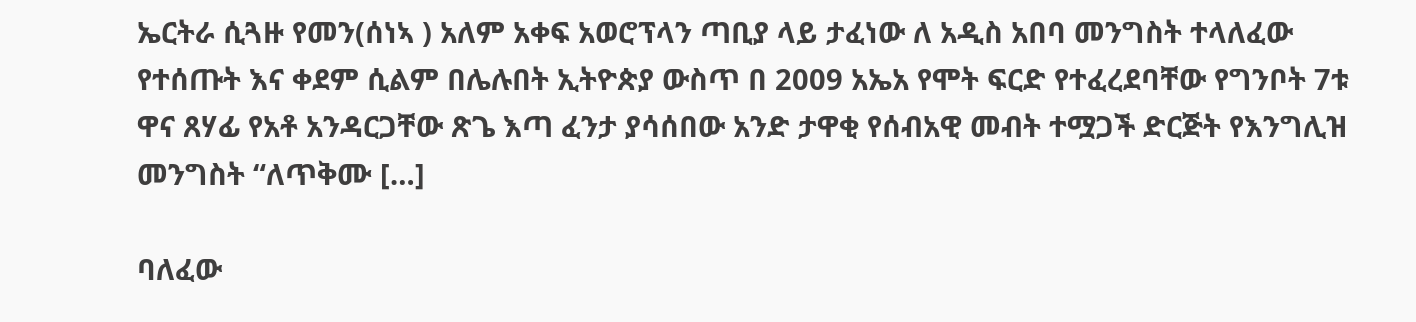ኤርትራ ሲጓዙ የመን(ሰነኣ ) አለም አቀፍ አወሮፕላን ጣቢያ ላይ ታፈነው ለ አዲስ አበባ መንግስት ተላለፈው የተሰጡት እና ቀደም ሲልም በሌሉበት ኢትዮጵያ ውስጥ በ 2009 አኤአ የሞት ፍርድ የተፈረደባቸው የግንቦት 7ቱ ዋና ጸሃፊ የአቶ አንዳርጋቸው ጽጌ እጣ ፈንታ ያሳሰበው አንድ ታዋቂ የሰብአዊ መብት ተሟጋች ድርጅት የእንግሊዝ መንግስት “ለጥቅሙ […]

ባለፈው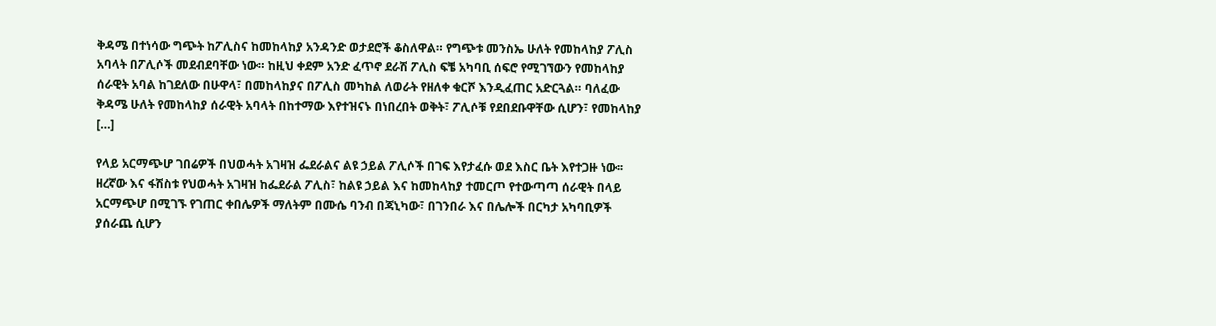ቅዳሜ በተነሳው ግጭት ከፖሊስና ከመከላከያ አንዳንድ ወታደሮች ቆስለዋል። የግጭቱ መንስኤ ሁለት የመከላከያ ፖሊስ አባላት በፖሊሶች መደብደባቸው ነው። ከዚህ ቀደም አንድ ፈጥኖ ደራሽ ፖሊስ ፍቼ አካባቢ ሰፍሮ የሚገኘውን የመከላከያ ሰራዊት አባል ከገደለው በሁዋላ፣ በመከላከያና በፖሊስ መካከል ለወራት የዘለቀ ቁርሾ እንዲፈጠር አድርጓል። ባለፈው ቅዳሜ ሁለት የመከላከያ ሰራዊት አባላት በከተማው እየተዝናኑ በነበረበት ወቅት፣ ፖሊሶቹ የደበደቡዋቸው ሲሆን፣ የመከላከያ […]

የላይ አርማጭሆ ገበሬዎች በህወሓት አገዛዝ ፌደራልና ልዩ ኃይል ፖሊሶች በገፍ እየታፈሱ ወደ እስር ቤት እየተጋዙ ነው፡፡ ዘረኛው እና ፋሽስቱ የህወሓት አገዛዝ ከፌደራል ፖሊስ፣ ከልዩ ኃይል እና ከመከላከያ ተመርጦ የተውጣጣ ሰራዊት በላይ አርማጭሆ በሚገኙ የገጠር ቀበሌዎች ማለትም በሙሴ ባንብ በጃኒካው፣ በገንበራ እና በሌሎች በርካታ አካባቢዎች ያሰራጨ ሲሆን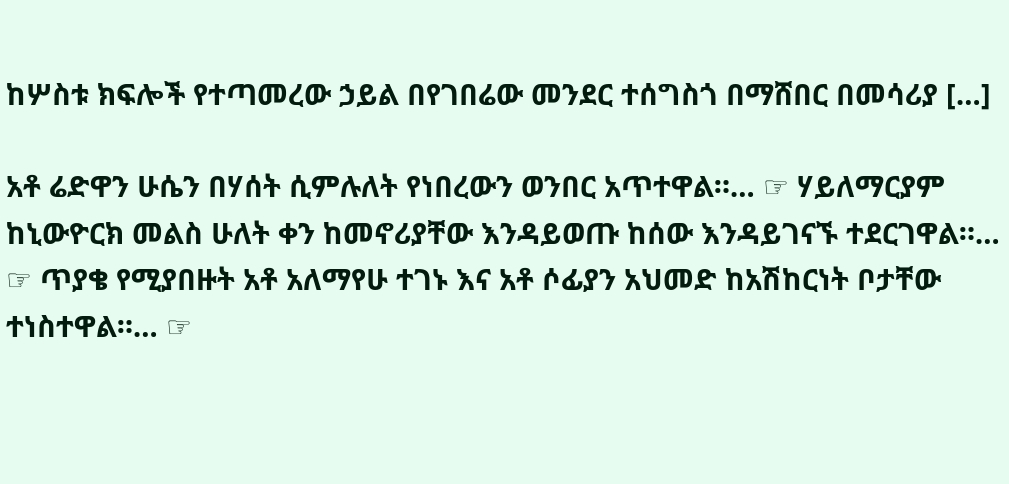ከሦስቱ ክፍሎች የተጣመረው ኃይል በየገበሬው መንደር ተሰግስጎ በማሸበር በመሳሪያ […]

አቶ ሬድዋን ሁሴን በሃሰት ሲምሉለት የነበረውን ወንበር አጥተዋል።… ☞ ሃይለማርያም ከኒውዮርክ መልስ ሁለት ቀን ከመኖሪያቸው እንዳይወጡ ከሰው እንዳይገናኙ ተደርገዋል።… ☞ ጥያቄ የሚያበዙት አቶ አለማየሁ ተገኑ እና አቶ ሶፊያን አህመድ ከአሽከርነት ቦታቸው ተነስተዋል።… ☞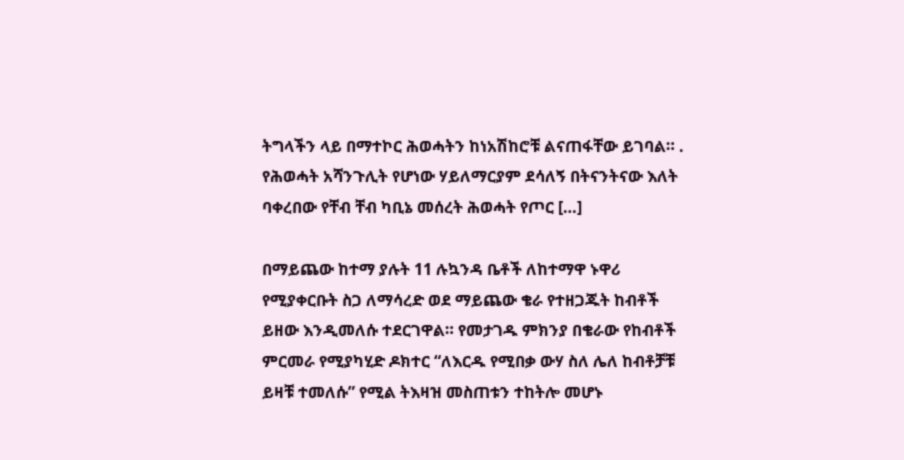ትግላችን ላይ በማተኮር ሕወሓትን ከነአሽከሮቹ ልናጠፋቸው ይገባል። . የሕወሓት አሻንጉሊት የሆነው ሃይለማርያም ደሳለኝ በትናንትናው እለት ባቀረበው የቸብ ቸብ ካቢኔ መሰረት ሕወሓት የጦር […]

በማይጨው ከተማ ያሉት 11 ሉኳንዳ ቤቶች ለከተማዋ ኑዋሪ የሚያቀርቡት ስጋ ለማሳረድ ወደ ማይጨው ቄራ የተዘጋጁት ከብቶች ይዘው እንዲመለሱ ተደርገዋል። የመታገዱ ምክንያ በቄራው የከብቶች ምርመራ የሚያካሂድ ዶክተር “ለእርዱ የሚበቃ ውሃ ስለ ሌለ ከብቶቻቹ ይዛቹ ተመለሱ” የሚል ትእዛዝ መስጠቱን ተከትሎ መሆኑ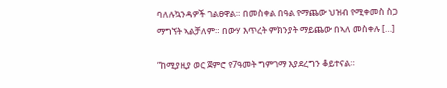ባለሉኳንዳዎች ገልፀዋል። በመስቀል በዓል የማጨው ህዝብ የሚቀመስ ስጋ ማግኘት ኣልቻለም። በውሃ እጥረት ምክንያት ማይጨው በኣለ መስቀሉ […]

”ከሚያዚያ ወር ጀምሮ የ7ዓመት ግምገማ እያደረግን ቆይተናል።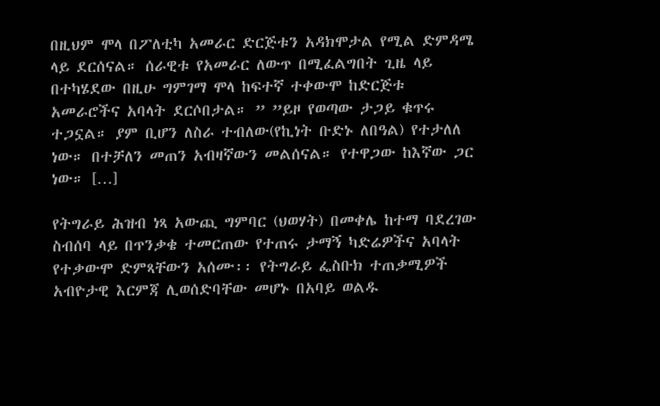በዚህም ሞላ በፖለቲካ አመራር ድርጅቱን አዳክሞታል የሚል ድምዳሜ ላይ ደርሰናል። ሰራዊቱ የአመራር ለውጥ በሚፈልግበት ጊዜ ላይ በተካሄደው በዚሁ ግምገማ ሞላ ከፍተኛ ተቀውሞ ከድርጅቱ አመራሮችና አባላት ደርሶበታል። ” ”ይዞ የወጣው ታጋይ ቁጥሩ ተጋኗል። ያም ቢሆን ለስራ ተብለው(የኪነት ቡድኑ ለበዓል) የተታለለ ነው። በተቻለን መጠን አብዛኛውን መልሰናል። የተዋጋው ከእኛው ጋር ነው። […]

የትግራይ ሕዝብ ነጻ አውጪ ግምባር (ህወሃት) በመቀሌ ከተማ ባደረገው ስብሰባ ላይ በጥንቃቄ ተመርጠው የተጠሩ ታማኝ ካድሬዎችና አባላት የተቃውሞ ድምጻቸውን አሰሙ፡፡ የትግራይ ፌስቡክ ተጠቃሚዎች አብዮታዊ እርምጃ ሊወሰድባቸው መሆኑ በአባይ ወልዱ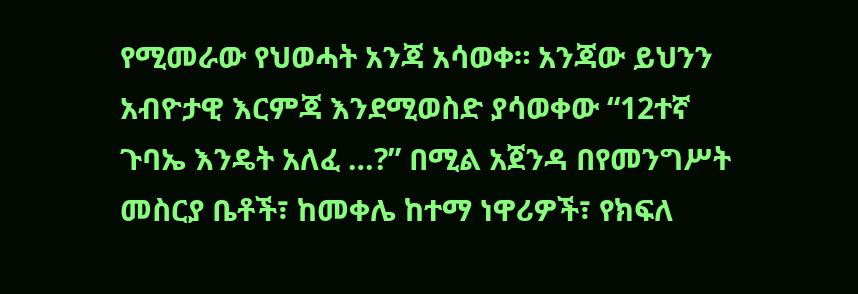የሚመራው የህወሓት አንጃ አሳወቀ። አንጃው ይህንን አብዮታዊ እርምጃ እንደሚወስድ ያሳወቀው “12ተኛ ጉባኤ እንዴት አለፈ …?” በሚል አጀንዳ በየመንግሥት መስርያ ቤቶች፣ ከመቀሌ ከተማ ነዋሪዎች፣ የክፍለ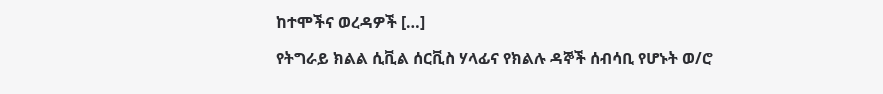ከተሞችና ወረዳዎች […]

የትግራይ ክልል ሲቪል ሰርቪስ ሃላፊና የክልሉ ዳኞች ሰብሳቢ የሆኑት ወ/ሮ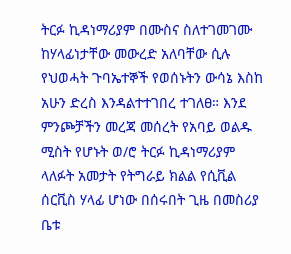ትርፉ ኪዳነማሪያም በሙስና ስለተገመገሙ ከሃላፊነታቸው መውረድ አለባቸው ሲሉ የህወሓት ጉባኤተኞች የወሰኑትን ውሳኔ እስከ አሁን ድረስ እንዳልተተገበረ ተገለፀ። እንደ ምንጮቻችን መረጃ መሰረት የአባይ ወልዱ ሚስት የሆኑት ወ/ሮ ትርፉ ኪዳነማሪያም ላለፉት አመታት የትግራይ ክልል የሲቪል ሰርቪስ ሃላፊ ሆነው በሰሩበት ጊዜ በመስሪያ ቤቱ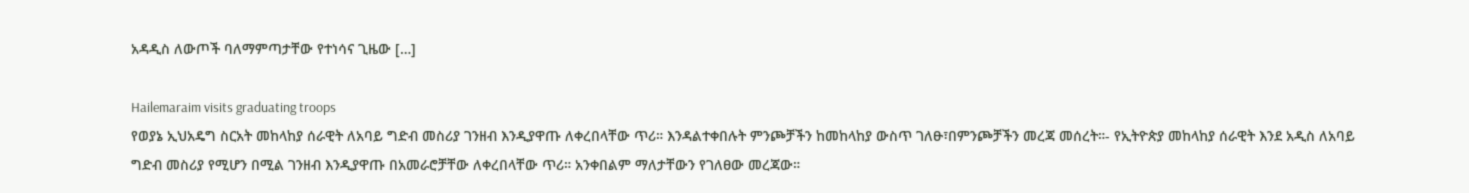አዳዲስ ለውጦች ባለማምጣታቸው የተነሳና ጊዜው […]

Hailemaraim visits graduating troops
የወያኔ ኢህአዴግ ስርአት መከላከያ ሰራዊት ለአባይ ግድብ መስሪያ ገንዘብ እንዲያዋጡ ለቀረበላቸው ጥሪ። እንዳልተቀበሉት ምንጮቻችን ከመከላከያ ውስጥ ገለፁ፣በምንጮቻችን መረጃ መሰረት።- የኢትዮጵያ መከላከያ ሰራዊት እንደ አዲስ ለአባይ ግድብ መስሪያ የሚሆን በሚል ገንዘብ እንዲያዋጡ በአመራሮቻቸው ለቀረበላቸው ጥሪ። አንቀበልም ማለታቸውን የገለፀው መረጃው።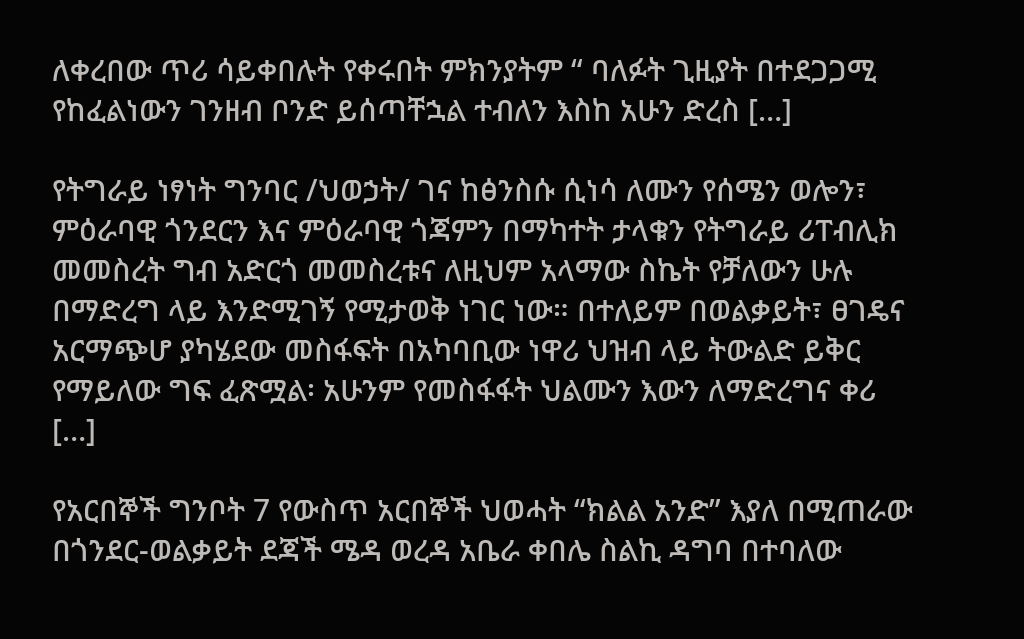ለቀረበው ጥሪ ሳይቀበሉት የቀሩበት ምክንያትም “ ባለፉት ጊዚያት በተደጋጋሚ የከፈልነውን ገንዘብ ቦንድ ይሰጣቸኋል ተብለን እስከ አሁን ድረስ […]

የትግራይ ነፃነት ግንባር /ህወኃት/ ገና ከፅንስሱ ሲነሳ ለሙን የሰሜን ወሎን፣ ምዕራባዊ ጎንደርን እና ምዕራባዊ ጎጃምን በማካተት ታላቁን የትግራይ ሪፐብሊክ መመስረት ግብ አድርጎ መመስረቱና ለዚህም አላማው ስኬት የቻለውን ሁሉ በማድረግ ላይ እንድሚገኝ የሚታወቅ ነገር ነው። በተለይም በወልቃይት፣ ፀገዴና አርማጭሆ ያካሄደው መስፋፍት በአካባቢው ነዋሪ ህዝብ ላይ ትውልድ ይቅር የማይለው ግፍ ፈጽሟል፡ አሁንም የመስፋፋት ህልሙን እውን ለማድረግና ቀሪ […]

የአርበኞች ግንቦት 7 የውስጥ አርበኞች ህወሓት “ክልል አንድ” እያለ በሚጠራው በጎንደር-ወልቃይት ደጃች ሜዳ ወረዳ አቤራ ቀበሌ ስልኪ ዳግባ በተባለው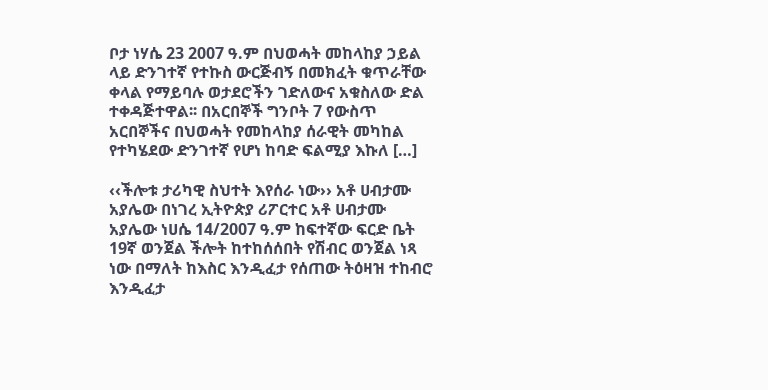ቦታ ነሃሴ 23 2007 ዓ.ም በህወሓት መከላከያ ኃይል ላይ ድንገተኛ የተኩስ ውርጅብኝ በመክፈት ቁጥራቸው ቀላል የማይባሉ ወታደሮችን ገድለውና አቁስለው ድል ተቀዳጅተዋል፡፡ በአርበኞች ግንቦት 7 የውስጥ አርበኞችና በህወሓት የመከላከያ ሰራዊት መካከል የተካሄደው ድንገተኛ የሆነ ከባድ ፍልሚያ እኩለ […]

‹‹ችሎቱ ታሪካዊ ስህተት እየሰራ ነው›› አቶ ሀብታሙ አያሌው በነገረ ኢትዮጵያ ሪፖርተር አቶ ሀብታሙ አያሌው ነሀሴ 14/2007 ዓ.ም ከፍተኛው ፍርድ ቤት 19ኛ ወንጀል ችሎት ከተከሰሰበት የሽብር ወንጀል ነጻ ነው በማለት ከእስር እንዲፈታ የሰጠው ትዕዛዝ ተከብሮ እንዲፈታ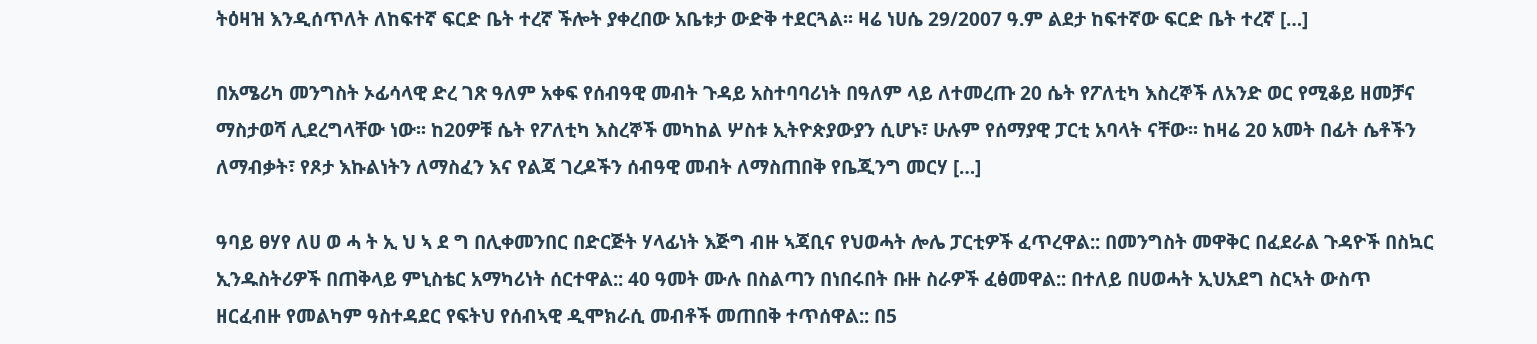ትዕዛዝ እንዲሰጥለት ለከፍተኛ ፍርድ ቤት ተረኛ ችሎት ያቀረበው አቤቱታ ውድቅ ተደርጓል፡፡ ዛሬ ነሀሴ 29/2007 ዓ.ም ልደታ ከፍተኛው ፍርድ ቤት ተረኛ […]

በአሜሪካ መንግስት ኦፊሳላዊ ድረ ገጽ ዓለም አቀፍ የሰብዓዊ መብት ጉዳይ አስተባባሪነት በዓለም ላይ ለተመረጡ 20 ሴት የፖለቲካ እስረኞች ለአንድ ወር የሚቆይ ዘመቻና ማስታወሻ ሊደረግላቸው ነው፡፡ ከ20ዎቹ ሴት የፖለቲካ እስረኞች መካከል ሦስቱ ኢትዮጵያውያን ሲሆኑ፣ ሁሉም የሰማያዊ ፓርቲ አባላት ናቸው፡፡ ከዛሬ 20 አመት በፊት ሴቶችን ለማብቃት፣ የጾታ እኩልነትን ለማስፈን እና የልጃ ገረዶችን ሰብዓዊ መብት ለማስጠበቅ የቤጂንግ መርሃ […]

ዓባይ ፀሃየ ለሀ ወ ሓ ት ኢ ህ ኣ ደ ግ በሊቀመንበር በድርጅት ሃላፊነት እጅግ ብዙ ኣጃቢና የህወሓት ሎሌ ፓርቲዎች ፈጥረዋል:: በመንግስት መዋቅር በፈደራል ጉዳዮች በስኳር ኢንዱስትሪዎች በጠቅላይ ምኒስቴር አማካሪነት ሰርተዋል:: 40 ዓመት ሙሉ በስልጣን በነበሩበት ቡዙ ስራዎች ፈፅመዋል:: በተለይ በሀወሓት ኢህአደግ ስርኣት ውስጥ ዘርፈብዙ የመልካም ዓስተዳደር የፍትህ የሰብኣዊ ዲሞክራሲ መብቶች መጠበቅ ተጥሰዋል:: በ5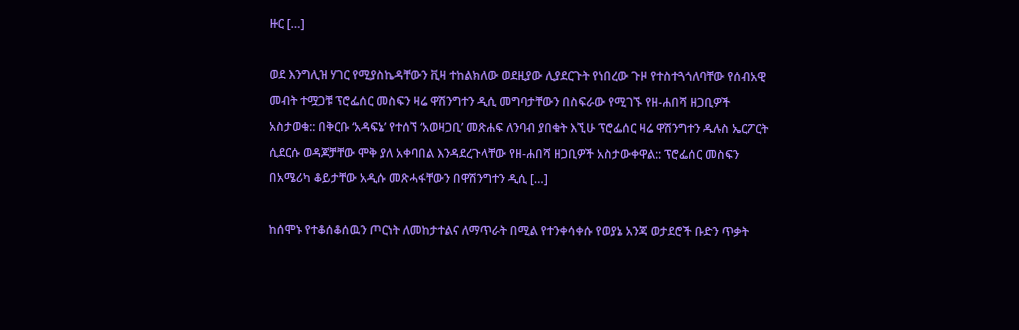ዙር […]

ወደ እንግሊዝ ሃገር የሚያስኬዳቸውን ቪዛ ተከልክለው ወደዚያው ሊያደርጉት የነበረው ጉዞ የተስተጓጎለባቸው የሰብአዊ መብት ተሟጋቹ ፕሮፌሰር መስፍን ዛሬ ዋሽንግተን ዲሲ መግባታቸውን በስፍራው የሚገኙ የዘ-ሐበሻ ዘጋቢዎች አስታወቁ:: በቅርቡ ‘አዳፍኔ’ የተሰኘ ‘አወዛጋቢ’ መጽሐፍ ለንባብ ያበቁት እኚሁ ፕሮፌሰር ዛሬ ዋሽንግተን ዱሉስ ኤርፖርት ሲደርሱ ወዳጆቻቸው ሞቅ ያለ አቀባበል እንዳደረጉላቸው የዘ-ሐበሻ ዘጋቢዎች አስታውቀዋል:: ፕሮፌሰር መስፍን በአሜሪካ ቆይታቸው አዲሱ መጽሓፋቸውን በዋሽንግተን ዲሲ […]

ከሰሞኑ የተቆሰቆሰዉን ጦርነት ለመከታተልና ለማጥራት በሚል የተንቀሳቀሱ የወያኔ አንጃ ወታደሮች ቡድን ጥቃት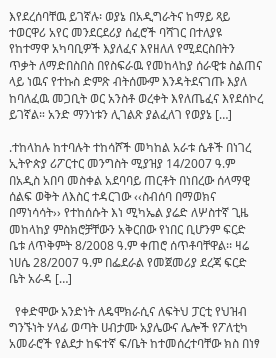እየደረሰባቸዉ ይገኛሉ፡ ወያኔ በአዲግራትና ከማይ ጻይ ተወርዋሪ አየር መንደርደሪያ ሰፈሮች ባሻገር በተለያዩ የከተማዋ አካባቢዎች እያለፈና እየዘለለ የሚደርስበትን ጥቃት ለማድበስበስ በየስፍራዉ የመከላከያ ሰራዊቱ ስልጠና ላይ ነዉና የተኩስ ድምጽ ብትሰሙም እንዳትደናገጡ እያለ ከባለፈዉ መጋቢት ወር አንስቶ ወረቀት እየለጤፈና እየደሰኮረ ይገኛል። አንድ ማንነቱን ሊገልጽ ያልፈለገ የወያኔ […]

᎐ተከላከሉ ከተባሉት ተከሳሾች መካከል አራቱ ሴቶች በነገረ ኢትዮጵያ ሪፖርተር መንግስት ሚያዝያ 14/2007 ዓ.ም በአዲስ አበባ መስቀል አደባባይ ጠርቶት በነበረው ሰላማዊ ሰልፍ ወቅት ለእስር ተዳርገው ‹‹ስብሰባ በማወክና በማነሳሳት›› የተከሰሱት እነ ሚካኤል ያሬድ ለሦስተኛ ጊዜ መከላከያ ምስክሮቻቸውን አቅርበው የነበር ቢሆንም ፍርድ ቤቱ ለጥቅምት 8/2008 ዓ.ም ቀጠሮ ሰጥቶባቸዋል፡፡ ዛሬ ነሀሴ 28/2007 ዓ.ም በፌደራል የመጀመሪያ ደረጃ ፍርድ ቤት አራዳ […]

  የቀድሞው አንድነት ለዴሞክራሲና ለፍትህ ፓርቲ የህዝብ ግንኙነት ሃላፊ ወጣት ሀብታሙ አያሌውና ሌሎች የፖለቲካ አመራሮች የልደታ ከፍተኛ ፍ/ቤት ከተመሰረተባቸው ክስ በነፃ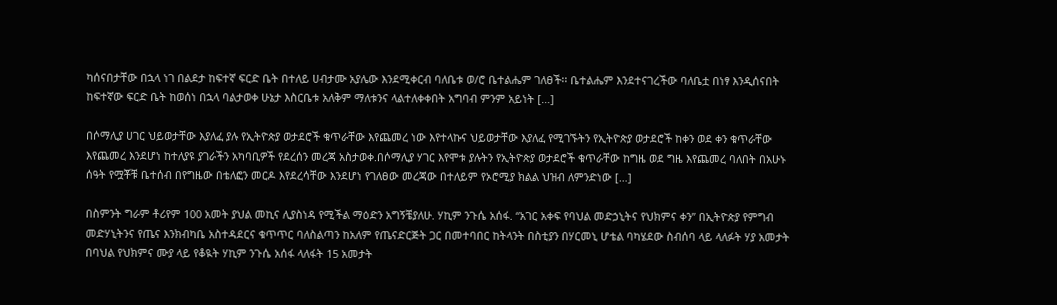ካሰናበታቸው በኋላ ነገ በልደታ ከፍተኛ ፍርድ ቤት በተለይ ሀብታሙ አያሌው እንደሚቀርብ ባለቤቱ ወ/ሮ ቤተልሔም ገለፀች፡፡ ቤተልሔም እንደተናገረችው ባለቤቷ በነፃ እንዲሰናበት ከፍተኛው ፍርድ ቤት ከወሰነ በኋላ ባልታወቀ ሁኔታ እስርቤቱ አለቅም ማለቱንና ላልተለቀቀበት አግባብ ምንም አይነት […]

በሶማሊያ ሀገር ህይወታቸው እያለፈ ያሉ የኢትዮጵያ ወታደሮች ቁጥራቸው እየጨመረ ነው እየተላኩና ህይወታቸው እያለፈ የሚገኙትን የኢትዮጵያ ወታደሮች ከቀን ወደ ቀን ቁጥራቸው እየጨመረ እንደሆነ ከተለያዩ ያገራችን አካባቢዎች የደረሰን መረጃ አስታወቀ.በሶማሊያ ሃገር እየሞቱ ያሉትን የኢትዮጵያ ወታደሮች ቁጥራቸው ከግዜ ወደ ግዜ እየጨመረ ባለበት በአሁኑ ሰዓት የሟቾቹ ቤተሰብ በየግዜው በቴለፎን መርዶ እየደረሳቸው እንደሆነ የገለፀው መረጃው በተለይም የኦሮሚያ ክልል ህዝብ ለምንድነው […]

በስምንት ግራም ቶሪየም 100 አመት ያህል መኪና ሊያስነዳ የሚችል ማዕድን አግኝቼያለሁ. ሃኪም ንጉሴ አሰፋ. “አገር አቀፍ የባህል መድኃኒትና የህክምና ቀን” በኢትዮጵያ የምግብ መድሃኒትንና የጤና እንክብካቤ አስተዳደርና ቁጥጥር ባለስልጣን ከአለም የጤናድርጅት ጋር በመተባበር ከትላንት በስቲያን በሃርመኒ ሆቴል ባካሄደው ስብሰባ ላይ ላለፉት ሃያ አመታት በባህል የህክምና ሙያ ላይ የቆዪት ሃኪም ንጉሴ አሰፋ ላለፋት 15 አመታት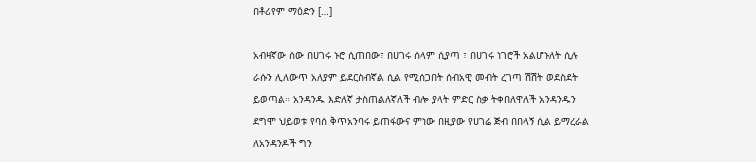በቶሪየም ማዕድን […]

አብዛኛው ሰው በሀገሩ ኑሮ ሲጠበው፣ በሀገሩ ሰላም ሲያጣ ፣ በሀገሩ ነገሮች አልሆኑለት ሲሉ ራሱን ሊለውጥ አለያም ይደርስብኛል ሲል የሚሰጋበት ሰብአዊ መብት ረገጣ ሽሽት ወደስደት ይወጣል። አንዳንዱ እድለኛ ታስጠልለኛለች ብሎ ያላት ምድር ስቃ ትቀበለዋለች አንዳንዱን ደግሞ ህይወቱ የባሰ ቅጥአንባሩ ይጠፋውና ምነው በዚያው የሀገሬ ጅብ በበላኝ ሲል ይማረራል ለአንዳንዶች ግን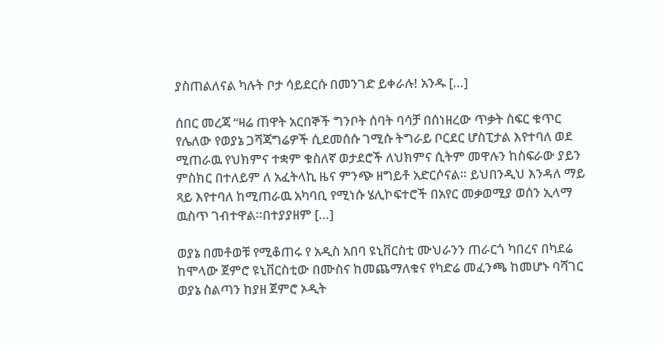ያስጠልለናል ካሉት ቦታ ሳይደርሱ በመንገድ ይቀራሉ! አንዱ […]

ሰበር መረጃ “ዛሬ ጠዋት አርበኞች ግንቦት ሰባት ባሳቻ በሰነዘረው ጥቃት ስፍር ቁጥር የሌለው የወያኔ ጋሻጃግሬዎች ሲደመሰሱ ገሚሱ ትግራይ ቦርደር ሆስፒታል እየተባለ ወደ ሚጠራዉ የህክምና ተቋም ቁስለኛ ወታደሮች ለህክምና ሲትም መዋሉን ከስፍራው ያይን ምስክር በተለይም ለ አፈትላኪ ዜና ምንጭ ዘግይቶ አድርሶናል። ይህበንዲህ እንዳለ ማይ ጻይ እየተባለ ከሚጠራዉ አካባቢ የሚነሱ ሄሊኮፍተሮች በአየር መቃወሚያ ወሰን ኢላማ ዉስጥ ገብተዋል።በተያያዘም […]

ወያኔ በመቶወቹ የሚቆጠሩ የ አዲስ አበባ ዩኒቨርስቲ ሙህራንን ጠራርጎ ካበረና በካደሬ ከሞላው ጀምሮ ዩኒቨርስቲው በሙስና ከመጨማለቁና የካድሬ መፈንጫ ከመሆኑ ባሻገር ወያኔ ስልጣን ከያዘ ጀምሮ ኦዲት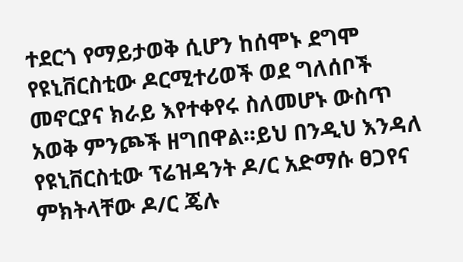ተደርጎ የማይታወቅ ሲሆን ከሰሞኑ ደግሞ የዩኒቨርስቲው ዶርሚተሪወች ወደ ግለሰቦች መኖርያና ክራይ እየተቀየሩ ስለመሆኑ ውስጥ አወቅ ምንጮች ዘግበዋል።ይህ በንዲህ እንዳለ የዩኒቨርስቲው ፕሬዝዳንት ዶ/ር አድማሱ ፀጋየና ምክትላቸው ዶ/ር ጄሉ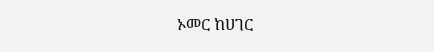ኦመር ከሀገር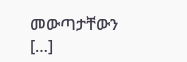መውጣታቸውን […]